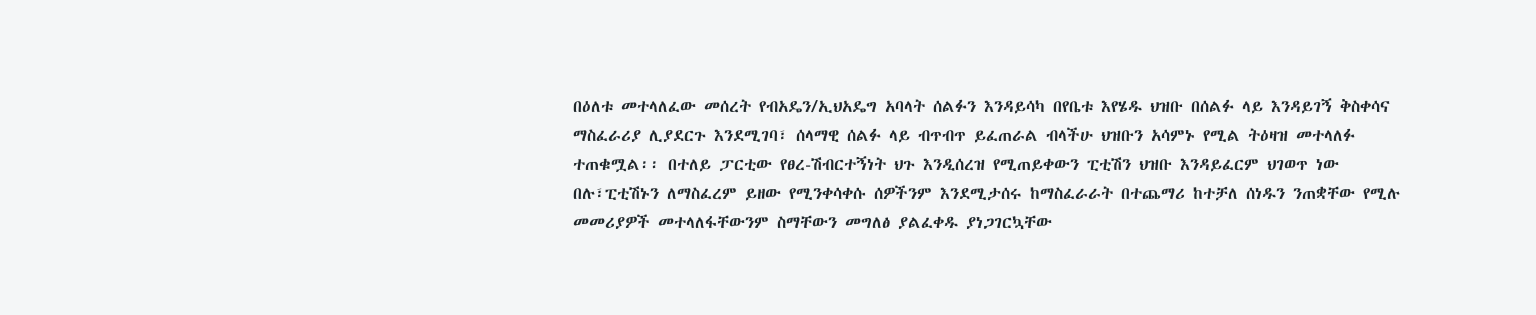በዕለቱ መተላለፈው መሰረት የብአዴን/ኢህአዴግ አባላት ሰልፉን እንዳይሳካ በየቤቱ እየሄዱ ህዝቡ በሰልፉ ላይ እንዳይገኝ ቅስቀሳና ማስፈራሪያ ሊያደርጉ እንደሚገባ፣ ሰላማዊ ሰልፉ ላይ ብጥብጥ ይፈጠራል ብላችሁ ህዝቡን አሳምኑ የሚል ትዕዛዝ መተላለፉ ተጠቁሟል፡፡ በተለይ ፓርቲው የፀረ-ሽብርተኝነት ህጉ እንዲሰረዝ የሚጠይቀውን ፒቲሽን ህዝቡ እንዳይፈርም ህገወጥ ነው በሉ፣ፒቲሽኑን ለማስፈረም ይዘው የሚንቀሳቀሱ ሰዎችንም እንደሚታሰሩ ከማስፈራራት በተጨማሪ ከተቻለ ሰነዱን ንጠቋቸው የሚሉ መመሪያዎች መተላለፋቸውንም ስማቸውን መግለፅ ያልፈቀዱ ያነጋገርኳቸው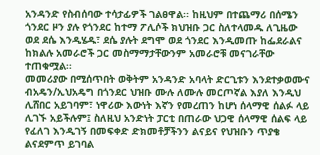አንዳንድ የስብሰባው ተሳታፊዎች ገልፀዋል፡፡ ከዚህም በተጨማሪ በሰሜን ጎንደር ዞን ያሉ የጎንደር ከተማ ፖሊሶች ክህዝቡ ጋር ስለተላመዱ ለጊዜው ወደ ደሴ እንዲሄዱ፣ ደሴ ያሉት ደግሞ ወደ ጎንደር እንዲመጡ ከፌደራልና ከክልሉ አመራሮች ጋር መስማማታቸውንም አመራሮቹ መናገራቸው ተጠቁሟል፡፡
መመሪያው በሚሰጥበት ወቅትም አንዳንድ አባላት ድርጊቱን እንደተቃወሙና ብአዴን/ኢህአዴግ በጎንደር ህዝቡ ሙሉ ለሙሉ መርጦኛል እያለ እንዲህ ሊሸበር አይገባም፣ ነዋሪው እውነት እኛን የመረጠን ከሆነ ሰላማዊ ሰልፉ ላይ ሊገኙ አይችሉም፤ ስለዚህ አንድነት ፓርቲ በጠራው ህጋዊ ሰላማዊ ሰልፍ ላይ የፈለገ እንዲገኝ በመፍቀድ ድክመቶቻችንን ልናይና የህዝቡን ጥያቄ ልናደምጥ ይገባል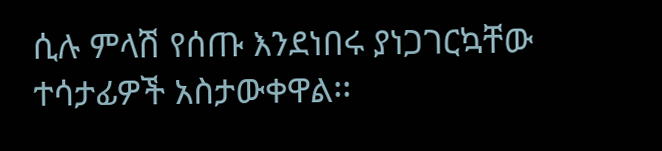ሲሉ ምላሽ የሰጡ እንደነበሩ ያነጋገርኳቸው ተሳታፊዎች አስታውቀዋል፡፡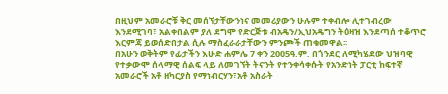በዚህም አመራሮቹ ቅር መሰኘታቸውንነና መመሪያውን ሁሉም ተቀብሎ ሊተገብረው እንደሚገባ፣ አልቀበልም ያለ ደግሞ የድርጅቱ ብአዴን/ኢህአዴግን ትዕዛዝ እንደጣሰ ተቆጥሮ እርምጃ ይወሰድበታል ሲሉ ማስፈራራታቸውን ምንጮች ጠቁመዋል፡፡
በአሁን ወቅትም የፊታችን እሁድ ሐምሌ 7 ቀን 2005ዓ.ም. በጎንደር ለሚካሄደው ህዝባዊ የተቃውሞ ሰላማዊ ሰልፍ ላይ ለመገኘት ትናንት የተንቀሳቀሱት የአንድነት ፓርቲ ከፍተኛ አመራሮች አቶ ዘካርያስ የማነብርሃን፣አቶ አስራት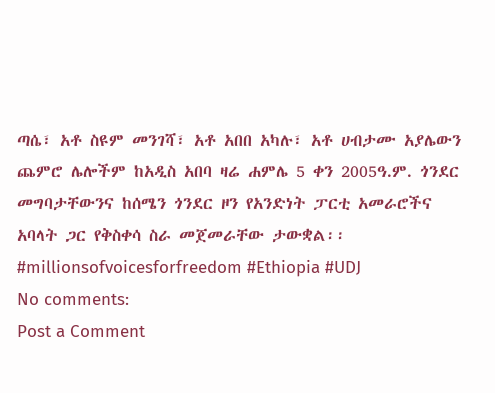ጣሴ፣ አቶ ስዩም መንገሻ፣ አቶ አበበ አካሉ፣ አቶ ሀብታሙ አያሌውን ጨምሮ ሌሎችም ከአዲስ አበባ ዛሬ ሐምሌ 5 ቀን 2005ዓ.ም. ጎንደር መግባታቸውንና ከሰሜን ጎንደር ዞን የአንድነት ፓርቲ አመራሮችና አባላት ጋር የቅስቀሳ ስራ መጀመራቸው ታውቋል፡፡
#millionsofvoicesforfreedom #Ethiopia #UDJ
No comments:
Post a Comment